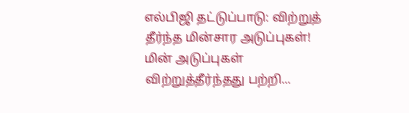எல்பிஜி தட்டுப்பாடு: விற்றுத் தீர்ந்த மின்சார அடுப்புகள்!
மின் அடுப்புகள் விற்றுத்தீர்ந்தது பற்றி...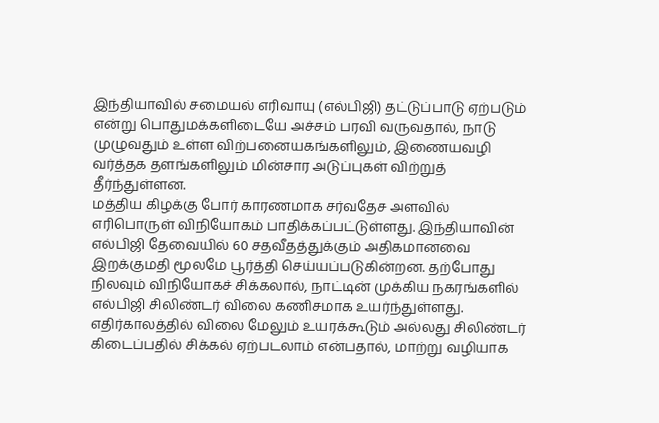இந்தியாவில் சமையல் எரிவாயு (எல்பிஜி) தட்டுப்பாடு ஏற்படும் என்று பொதுமக்களிடையே அச்சம் பரவி வருவதால், நாடு முழுவதும் உள்ள விற்பனையகங்களிலும், இணையவழி வர்த்தக தளங்களிலும் மின்சார அடுப்புகள் விற்றுத் தீர்ந்துள்ளன.
மத்திய கிழக்கு போர் காரணமாக சர்வதேச அளவில் எரிபொருள் விநியோகம் பாதிக்கப்பட்டுள்ளது. இந்தியாவின் எல்பிஜி தேவையில் 60 சதவீதத்துக்கும் அதிகமானவை இறக்குமதி மூலமே பூர்த்தி செய்யப்படுகின்றன. தற்போது நிலவும் விநியோகச் சிக்கலால், நாட்டின் முக்கிய நகரங்களில் எல்பிஜி சிலிண்டர் விலை கணிசமாக உயர்ந்துள்ளது.
எதிர்காலத்தில் விலை மேலும் உயரக்கூடும் அல்லது சிலிண்டர் கிடைப்பதில் சிக்கல் ஏற்படலாம் என்பதால், மாற்று வழியாக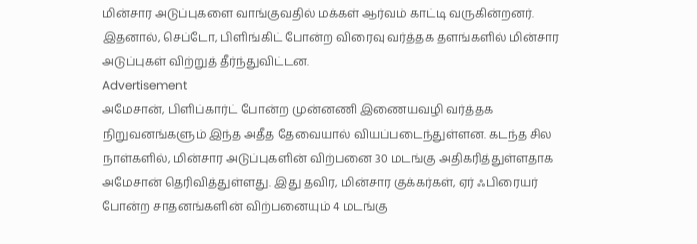மின்சார அடுப்புகளை வாங்குவதில் மக்கள் ஆர்வம் காட்டி வருகின்றனர். இதனால், செப்டோ, பிளிங்கிட் போன்ற விரைவு வர்த்தக தளங்களில் மின்சார அடுப்புகள் விற்றுத் தீர்ந்துவிட்டன.
Advertisement
அமேசான், பிளிப்கார்ட் போன்ற முன்னணி இணையவழி வர்த்தக நிறுவனங்களும் இந்த அதீத தேவையால் வியப்படைந்துள்ளன. கடந்த சில நாள்களில், மின்சார அடுப்புகளின் விற்பனை 30 மடங்கு அதிகரித்துள்ளதாக அமேசான் தெரிவித்துள்ளது. இது தவிர, மின்சார குக்கர்கள், ஏர் ஃபிரையர் போன்ற சாதனங்களின் விற்பனையும் 4 மடங்கு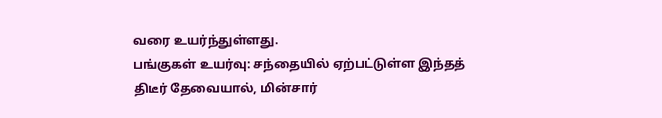வரை உயர்ந்துள்ளது.
பங்குகள் உயர்வு: சந்தையில் ஏற்பட்டுள்ள இந்தத் திடீர் தேவையால், மின்சார்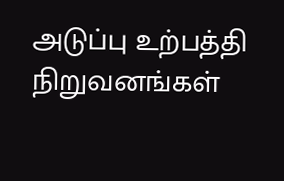அடுப்பு உற்பத்தி நிறுவனங்கள்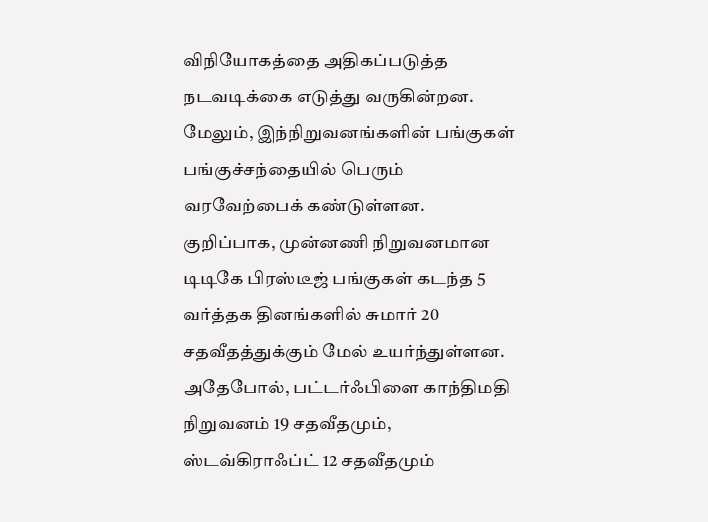விநியோகத்தை அதிகப்படுத்த நடவடிக்கை எடுத்து வருகின்றன. மேலும், இந்நிறுவனங்களின் பங்குகள் பங்குச்சந்தையில் பெரும் வரவேற்பைக் கண்டுள்ளன.
குறிப்பாக, முன்னணி நிறுவனமான டிடிகே பிரஸ்டீஜ் பங்குகள் கடந்த 5 வர்த்தக தினங்களில் சுமார் 20 சதவீதத்துக்கும் மேல் உயர்ந்துள்ளன. அதேபோல், பட்டர்ஃபிளை காந்திமதி நிறுவனம் 19 சதவீதமும், ஸ்டவ்கிராஃப்ட் 12 சதவீதமும்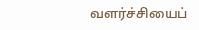வளர்ச்சியைப்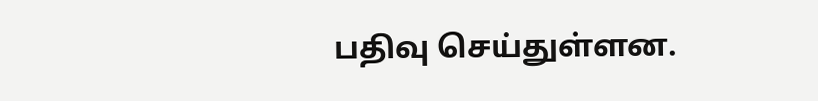பதிவு செய்துள்ளன.